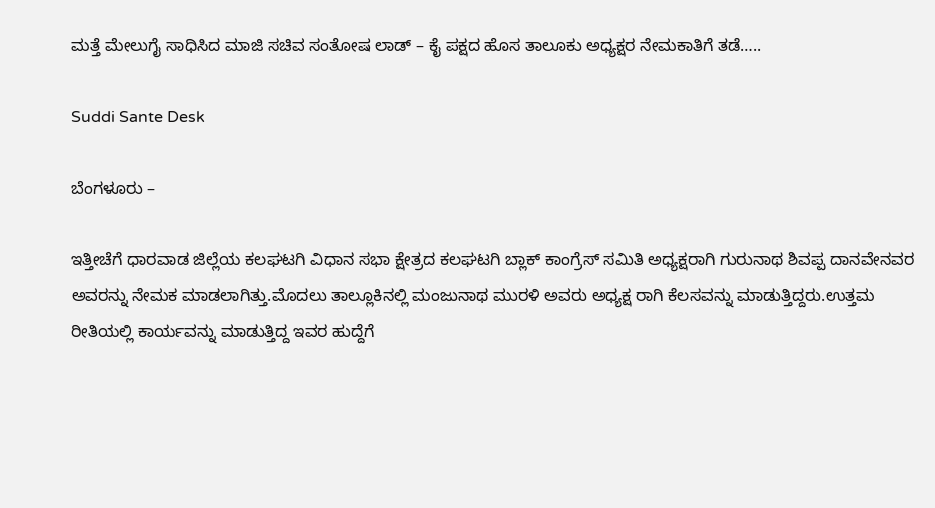ಮತ್ತೆ ಮೇಲುಗೈ ಸಾಧಿಸಿದ ಮಾಜಿ ಸಚಿವ ಸಂತೋಷ ಲಾಡ್ – ಕೈ ಪಕ್ಷದ ಹೊಸ ತಾಲೂಕು ಅಧ್ಯಕ್ಷರ ನೇಮಕಾತಿಗೆ ತಡೆ…..

Suddi Sante Desk

ಬೆಂಗಳೂರು –

ಇತ್ತೀಚೆಗೆ ಧಾರವಾಡ ಜಿಲ್ಲೆಯ ಕಲಘಟಗಿ ವಿಧಾನ ಸಭಾ ಕ್ಷೇತ್ರದ ಕಲಘಟಗಿ ಬ್ಲಾಕ್ ಕಾಂಗ್ರೆಸ್ ಸಮಿತಿ ಅಧ್ಯಕ್ಷರಾಗಿ ಗುರುನಾಥ ಶಿವಪ್ಪ ದಾನವೇನವರ ಅವರನ್ನು ನೇಮಕ ಮಾಡಲಾಗಿತ್ತು.ಮೊದಲು ತಾಲ್ಲೂಕಿನಲ್ಲಿ ಮಂಜುನಾಥ ಮುರಳಿ ಅವರು ಅಧ್ಯಕ್ಷ ರಾಗಿ ಕೆಲಸವನ್ನು ಮಾಡುತ್ತಿದ್ದರು.ಉತ್ತಮ ರೀತಿಯಲ್ಲಿ ಕಾರ್ಯವನ್ನು ಮಾಡುತ್ತಿದ್ದ ಇವರ ಹುದ್ದೆಗೆ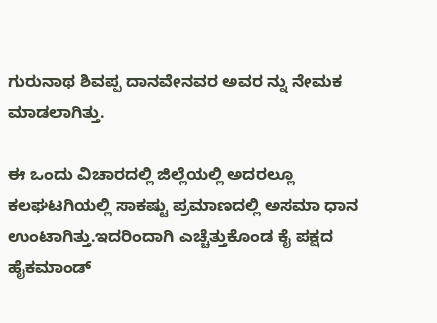ಗುರುನಾಥ ಶಿವಪ್ಪ ದಾನವೇನವರ ಅವರ ನ್ನು ನೇಮಕ ಮಾಡಲಾಗಿತ್ತು.

ಈ ಒಂದು ವಿಚಾರದಲ್ಲಿ ಜಿಲ್ಲೆಯಲ್ಲಿ ಅದರಲ್ಲೂ ಕಲಘಟಗಿಯಲ್ಲಿ ಸಾಕಷ್ಟು ಪ್ರಮಾಣದಲ್ಲಿ ಅಸಮಾ ಧಾನ ಉಂಟಾಗಿತ್ತು.ಇದರಿಂದಾಗಿ ಎಚ್ಚೆತ್ತುಕೊಂಡ ಕೈ ಪಕ್ಷದ ಹೈಕಮಾಂಡ್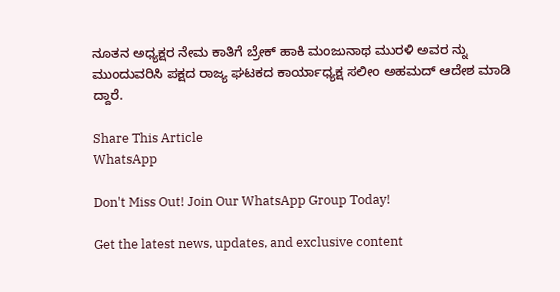ನೂತನ ಅಧ್ಯಕ್ಷರ ನೇಮ ಕಾತಿಗೆ ಬ್ರೇಕ್ ಹಾಕಿ ಮಂಜುನಾಥ ಮುರಳಿ ಅವರ ನ್ನು ಮುಂದುವರಿಸಿ ಪಕ್ಷದ ರಾಜ್ಯ ಘಟಕದ ಕಾರ್ಯಾಧ್ಯಕ್ಷ ಸಲೀಂ ಅಹಮದ್ ಆದೇಶ ಮಾಡಿ ದ್ದಾರೆ.

Share This Article
WhatsApp

Don't Miss Out! Join Our WhatsApp Group Today!

Get the latest news, updates, and exclusive content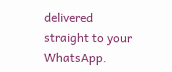delivered straight to your WhatsApp.